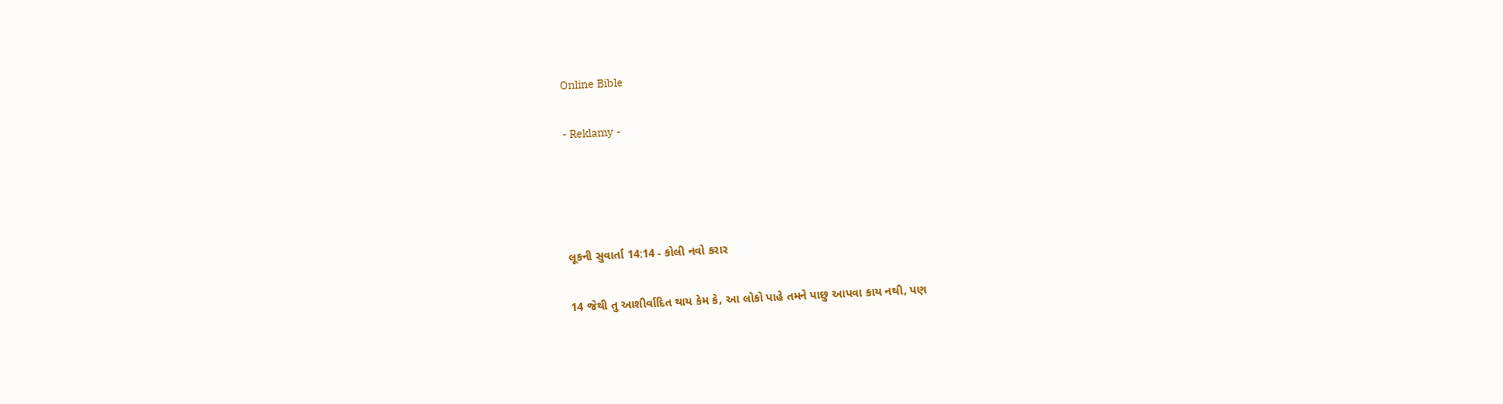Online Bible

- Reklamy -




લૂકની સુવાર્તા 14:14 - કોલી નવો કરાર

14 જેથી તુ આશીર્વાદિત થાય કેમ કે, આ લોકો પાહે તમને પાછુ આપવા કાય નથી, પણ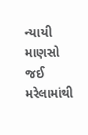ન્યાયી માણસો જઈ મરેલામાંથી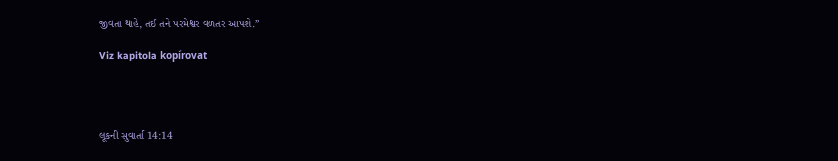જીવતા થાહે, તઈ તને પરમેશ્વર વળતર આપશે.”

Viz kapitola kopírovat




લૂકની સુવાર્તા 14:14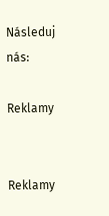Následuj nás:

Reklamy


Reklamy